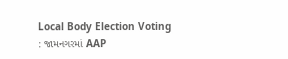Local Body Election Voting : જામનગરમાં AAP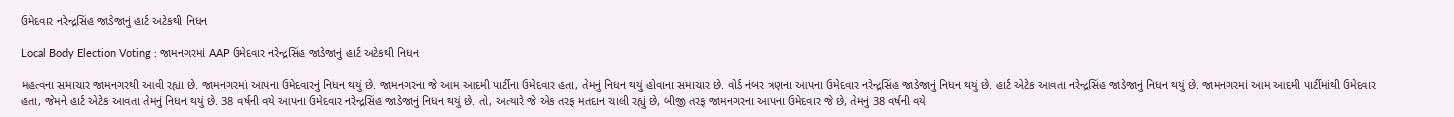ઉમેદવાર નરેન્દ્રસિંહ જાડેજાનું હાર્ટ અટેકથી નિધન

Local Body Election Voting : જામનગરમાં AAP ઉમેદવાર નરેન્દ્રસિંહ જાડેજાનું હાર્ટ અટેકથી નિધન

મહત્વના સમાચાર જામનગરથી આવી રહ્યા છે. જામનગરમાં આપના ઉમેદવારનું નિધન થયું છે. જામનગરના જે આમ આદમી પાર્ટીના ઉમેદવાર હતા, તેમનું નિધન થયું હોવાના સમાચાર છે. વોર્ડ નંબર ત્રણના આપના ઉમેદવાર નરેન્દ્રસિંહ જાડેજાનું નિધન થયું છે. હાર્ટ એટેક આવતા નરેન્દ્રસિંહ જાડેજાનું નિધન થયું છે. જામનગરમાં આમ આદમી પાર્ટીમાંથી ઉમેદવાર હતા, જેમને હાર્ટ એટેક આવતા તેમનું નિધન થયું છે. 38 વર્ષની વયે આપના ઉમેદવાર નરેન્દ્રસિંહ જાડેજાનું નિધન થયું છે. તો, અત્યારે જે એક તરફ મતદાન ચાલી રહ્યું છે, બીજી તરફ જામનગરના આપના ઉમેદવાર જે છે, તેમનું 38 વર્ષની વયે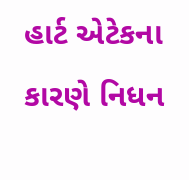હાર્ટ એટેકના કારણે નિધન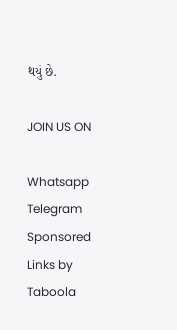થયું છે.

JOIN US ON

Whatsapp
Telegram
Sponsored Links by Taboola